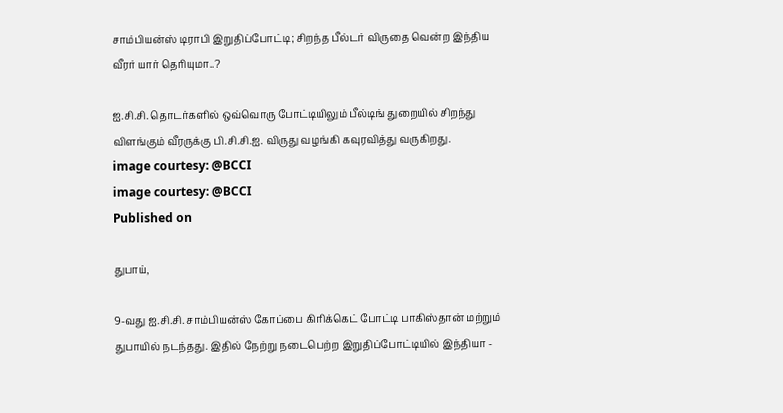சாம்பியன்ஸ் டிராபி இறுதிப்போட்டி; சிறந்த பீல்டர் விருதை வென்ற இந்திய வீரர் யார் தெரியுமா..?

ஐ.சி.சி. தொடர்களில் ஒவ்வொரு போட்டியிலும் பீல்டிங் துறையில் சிறந்து விளங்கும் வீரருக்கு பி.சி.சி.ஐ. விருது வழங்கி கவுரவித்து வருகிறது.
image courtesy: @BCCI
image courtesy: @BCCI
Published on

துபாய்,

9-வது ஐ.சி.சி. சாம்பியன்ஸ் கோப்பை கிரிக்கெட் போட்டி பாகிஸ்தான் மற்றும் துபாயில் நடந்தது. இதில் நேற்று நடைபெற்ற இறுதிப்போட்டியில் இந்தியா -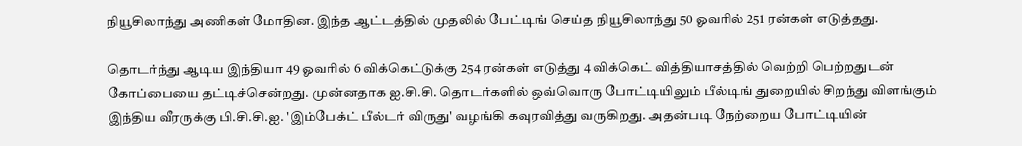நியூசிலாந்து அணிகள் மோதின. இந்த ஆட்டத்தில் முதலில் பேட்டிங் செய்த நியூசிலாந்து 50 ஓவரில் 251 ரன்கள் எடுத்தது.

தொடர்ந்து ஆடிய இந்தியா 49 ஓவரில் 6 விக்கெட்டுக்கு 254 ரன்கள் எடுத்து 4 விக்கெட் வித்தியாசத்தில் வெற்றி பெற்றதுடன் கோப்பையை தட்டிச்சென்றது. முன்னதாக ஐ.சி.சி. தொடர்களில் ஒவ்வொரு போட்டியிலும் பீல்டிங் துறையில் சிறந்து விளங்கும் இந்திய வீரருக்கு பி.சி.சி.ஐ. 'இம்பேக்ட் பீல்டர் விருது' வழங்கி கவுரவித்து வருகிறது. அதன்படி நேற்றைய போட்டியின்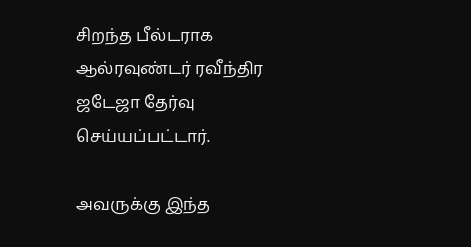சிறந்த பீல்டராக ஆல்ரவுண்டர் ரவீந்திர ஜடேஜா தேர்வு செய்யப்பட்டார்.

அவருக்கு இந்த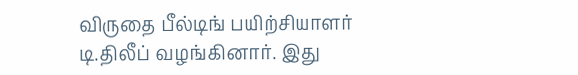விருதை பீல்டிங் பயிற்சியாளர் டி.திலீப் வழங்கினார். இது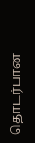தொடர்பான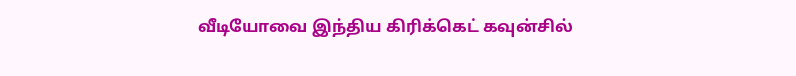வீடியோவை இந்திய கிரிக்கெட் கவுன்சில்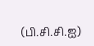(பி.சி.சி.ஐ)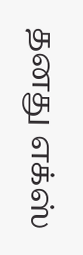தனது எக்ஸ்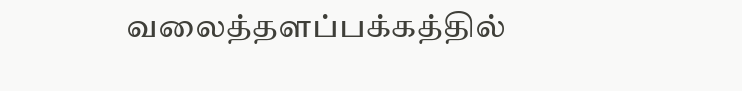வலைத்தளப்பக்கத்தில்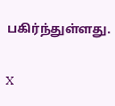பகிர்ந்துள்ளது.

X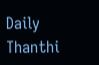Daily Thanthi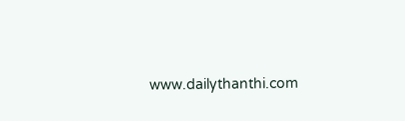www.dailythanthi.com